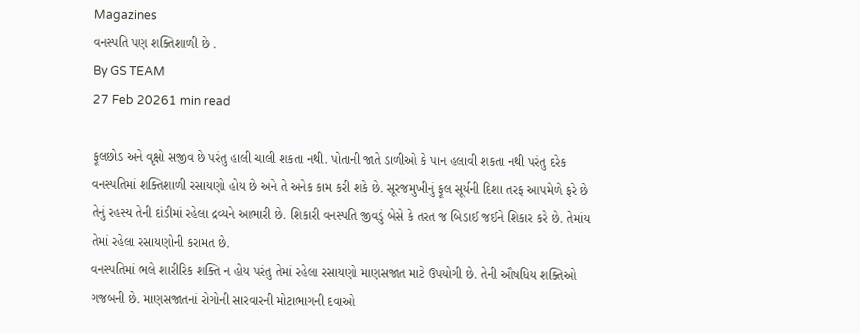Magazines
વનસ્પતિ પણ શક્તિશાળી છે .
By GS TEAM
27 Feb 20261 min read

ફૂલછોડ અને વૃક્ષો સજીવ છે પરંતુ હાલી ચાલી શકતા નથી. પોતાની જાતે ડાળીઓ કે પાન હલાવી શકતા નથી પરંતુ દરેક વનસ્પતિમાં શક્તિશાળી રસાયણો હોય છે અને તે અનેક કામ કરી શકે છે. સૂરજમુખીનું ફૂલ સૂર્યની દિશા તરફ આપમેળે ફરે છે તેનું રહસ્ય તેની દાંડીમાં રહેલા દ્રવ્યને આભારી છે. શિકારી વનસ્પતિ જીવડું બેસે કે તરત જ બિડાઈ જઈને શિકાર કરે છે. તેમાંય તેમાં રહેલા રસાયણોની કરામત છે.
વનસ્પતિમાં ભલે શારીરિક શક્તિ ન હોય પરંતુ તેમાં રહેલા રસાયણો માણસજાત માટે ઉપયોગી છે. તેની ઔષધિય શક્તિઓ ગજબની છે. માણસજાતનાં રોગોની સારવારની મોટાભાગની દવાઓ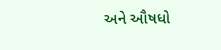અને ઔષધો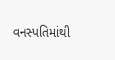વનસ્પતિમાંથી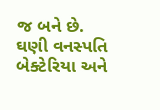જ બને છે. ઘણી વનસ્પતિ બેક્ટેરિયા અને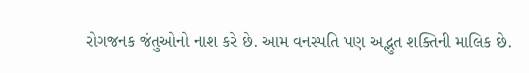રોગજનક જંતુઓનો નાશ કરે છે. આમ વનસ્પતિ પણ અદ્ભુત શક્તિની માલિક છે.